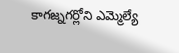కాగజ్నగర్లోని ఎమ్మెల్యే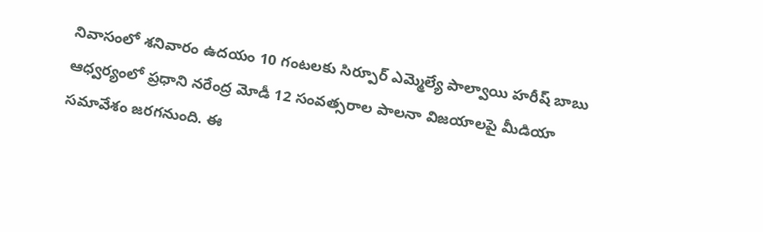నివాసంలో శనివారం ఉదయం 10 గంటలకు సిర్పూర్ ఎమ్మెల్యే పాల్వాయి హరీష్ బాబు ఆధ్వర్యంలో ప్రధాని నరేంద్ర మోడీ 12 సంవత్సరాల పాలనా విజయాలపై మీడియా సమావేశం జరగనుంది. ఈ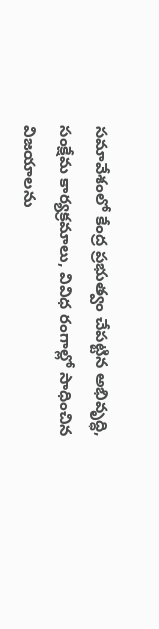సమావేశంలో కేంద్ర ప్రభుత్వం చేపట్టిన అభివృద్ధి, సంక్షేమ కార్యక్రమాలు, వివిధ రంగాల్లో సాధించిన విజయాలను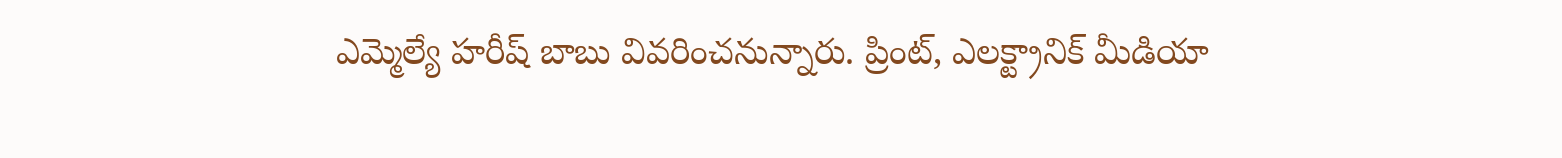ఎమ్మెల్యే హరీష్ బాబు వివరించనున్నారు. ప్రింట్, ఎలక్ట్రానిక్ మీడియా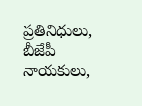ప్రతినిధులు,
బీజేపీ నాయకులు,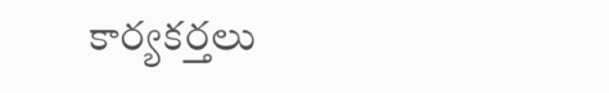కార్యకర్తలు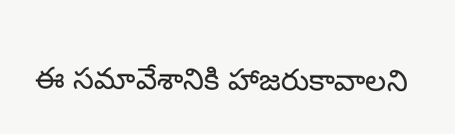ఈ సమావేశానికి హాజరుకావాలని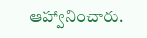ఆహ్వానించారు.